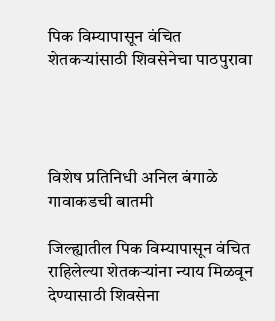पिक विम्यापासून वंचित शेतकऱ्यांसाठी शिवसेनेचा पाठपुरावा




विशेष प्रतिनिधी अनिल बंगाळे गावाकडची बातमी

जिल्ह्यातील पिक विम्यापासून वंचित राहिलेल्या शेतकऱ्यांना न्याय मिळवून देण्यासाठी शिवसेना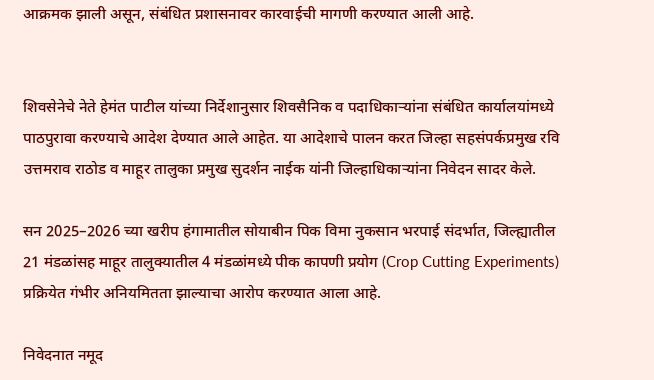आक्रमक झाली असून, संबंधित प्रशासनावर कारवाईची मागणी करण्यात आली आहे.


शिवसेनेचे नेते हेमंत पाटील यांच्या निर्देशानुसार शिवसैनिक व पदाधिकाऱ्यांना संबंधित कार्यालयांमध्ये पाठपुरावा करण्याचे आदेश देण्यात आले आहेत. या आदेशाचे पालन करत जिल्हा सहसंपर्कप्रमुख रवि उत्तमराव राठोड व माहूर तालुका प्रमुख सुदर्शन नाईक यांनी जिल्हाधिकाऱ्यांना निवेदन सादर केले.

सन 2025–2026 च्या खरीप हंगामातील सोयाबीन पिक विमा नुकसान भरपाई संदर्भात, जिल्ह्यातील 21 मंडळांसह माहूर तालुक्यातील 4 मंडळांमध्ये पीक कापणी प्रयोग (Crop Cutting Experiments) प्रक्रियेत गंभीर अनियमितता झाल्याचा आरोप करण्यात आला आहे.

निवेदनात नमूद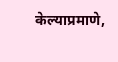केल्याप्रमाणे,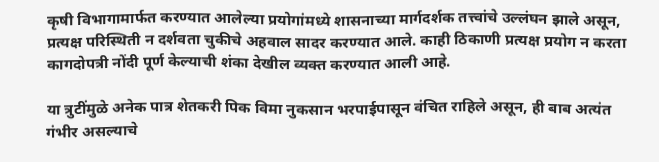कृषी विभागामार्फत करण्यात आलेल्या प्रयोगांमध्ये शासनाच्या मार्गदर्शक तत्त्वांचे उल्लंघन झाले असून, प्रत्यक्ष परिस्थिती न दर्शवता चुकीचे अहवाल सादर करण्यात आले. काही ठिकाणी प्रत्यक्ष प्रयोग न करता कागदोपत्री नोंदी पूर्ण केल्याची शंका देखील व्यक्त करण्यात आली आहे.

या त्रुटींमुळे अनेक पात्र शेतकरी पिक विमा नुकसान भरपाईपासून वंचित राहिले असून, ही बाब अत्यंत गंभीर असल्याचे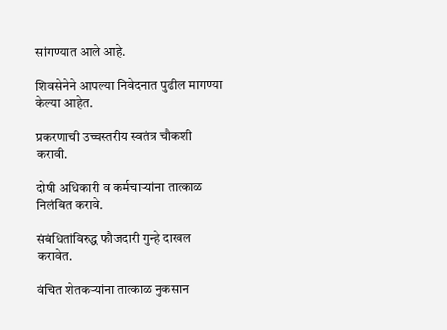सांगण्यात आले आहे.

शिवसेनेने आपल्या निवेदनात पुढील मागण्या केल्या आहेत.

प्रकरणाची उच्चस्तरीय स्वतंत्र चौकशी करावी.

दोषी अधिकारी व कर्मचाऱ्यांना तात्काळ निलंबित करावे.

संबंधितांविरुद्ध फौजदारी गुन्हे दाखल करावेत.

वंचित शेतकऱ्यांना तात्काळ नुकसान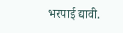भरपाई द्यावी.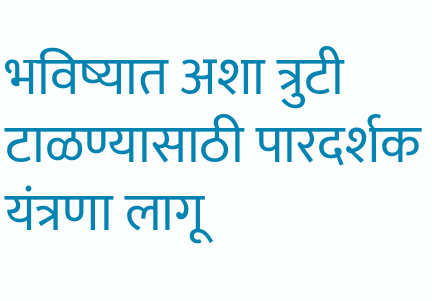भविष्यात अशा त्रुटी टाळण्यासाठी पारदर्शक यंत्रणा लागू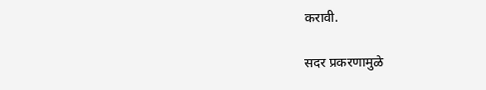करावी.

सदर प्रकरणामुळे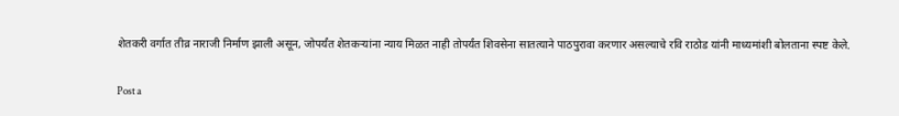शेतकरी वर्गात तीव्र नाराजी निर्माण झाली असून, जोपर्यंत शेतकऱ्यांना न्याय मिळत नाही तोपर्यंत शिवसेना सातत्याने पाठपुरावा करणार असल्याचे रवि राठोड यांनी माध्यमांशी बोलताना स्पष्ट केले.

Post a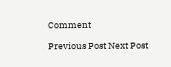Comment

Previous Post Next Post